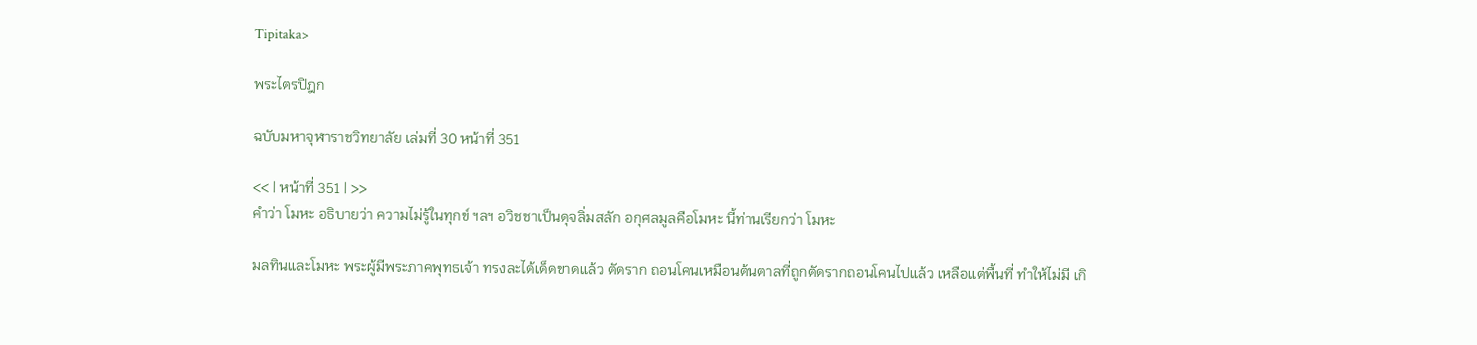Tipitaka>

พระไตรปิฎก

ฉบับมหาจุฬาราชวิทยาลัย เล่มที่ 30 หน้าที่ 351

<< | หน้าที่ 351 | >>
คำว่า โมหะ อธิบายว่า ความไม่รู้ในทุกข์ ฯลฯ อวิชชาเป็นดุจลิ่มสลัก อกุศลมูลคือโมหะ นี้ท่านเรียกว่า โมหะ

มลทินและโมหะ พระผู้มีพระภาคพุทธเจ้า ทรงละได้เด็ดขาดแล้ว ตัดราก ถอนโคนเหมือนต้นตาลที่ถูกตัดรากถอนโคนไปแล้ว เหลือแต่พื้นที่ ทำให้ไม่มี เกิ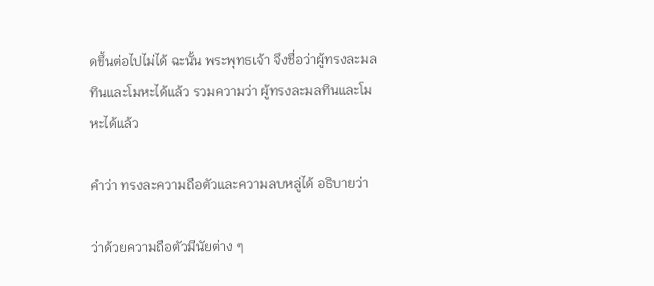ดขึ้นต่อไปไม่ได้ ฉะนั้น พระพุทธเจ้า จึงชื่อว่าผู้ทรงละมลทินและโมหะได้แล้ว รวมความว่า ผู้ทรงละมลทินและโมหะได้แล้ว

คำว่า ทรงละความถือตัวและความลบหลู่ได้ อธิบายว่า

ว่าด้วยความถือตัวมีนัยต่าง ๆ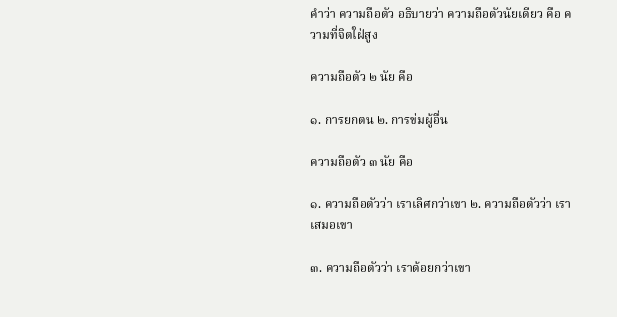คำว่า ความถือตัว อธิบายว่า ความถือตัวนัยเดียว คือ ความที่จิตใฝ่สูง

ความถือตัว ๒ นัย คือ

๑. การยกตน ๒. การข่มผู้อื่น

ความถือตัว ๓ นัย คือ

๑. ความถือตัวว่า เราเลิศกว่าเขา ๒. ความถือตัวว่า เราเสมอเขา

๓. ความถือตัวว่า เราด้อยกว่าเขา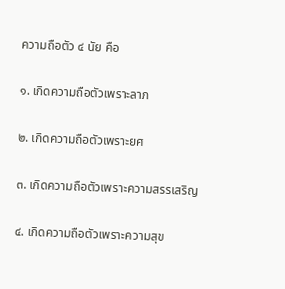ความถือตัว ๔ นัย คือ

๑. เกิดความถือตัวเพราะลาภ

๒. เกิดความถือตัวเพราะยศ

๓. เกิดความถือตัวเพราะความสรรเสริญ

๔. เกิดความถือตัวเพราะความสุข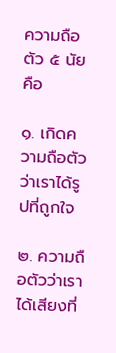ความถือตัว ๕ นัย คือ

๑. เกิดความถือตัวว่าเราได้รูปที่ถูกใจ

๒. ความถือตัวว่าเราได้เสียงที่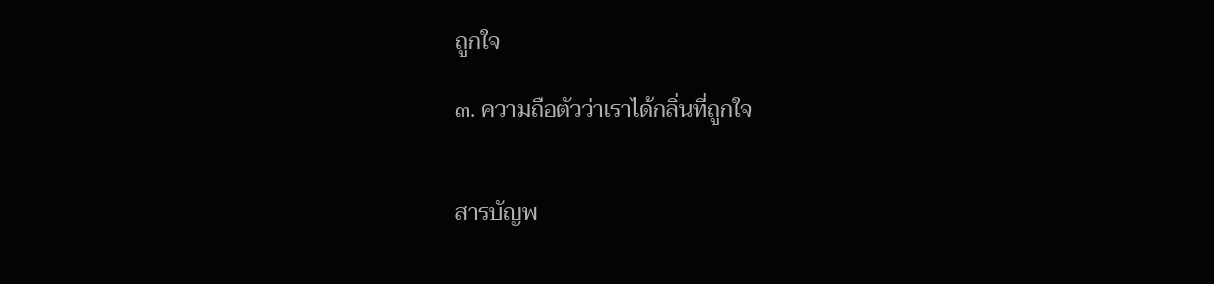ถูกใจ

๓. ความถือตัวว่าเราได้กลิ่นที่ถูกใจ


สารบัญพ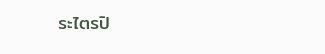ระไตรปิ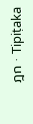ฎก · Tipiṭaka